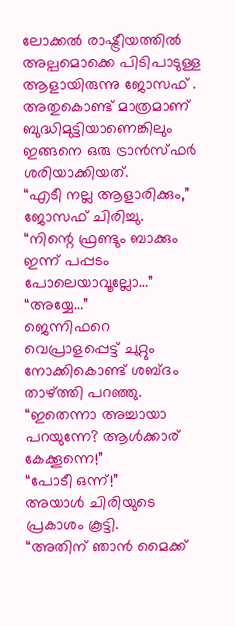ലോക്കൽ രാഷ്ട്രീയത്തിൽ അല്പമൊക്കെ പിടിപാടുള്ള ആളായിരുന്നു ജോസഫ് . അതുകൊണ്ട് മാത്രമാണ് ബുദ്ധിമുട്ടിയാണെങ്കിലും ഇങ്ങനെ ഒരു ട്രാൻസ്ഫർ ശരിയാക്കിയത്.
“എടീ നല്ല ആളാരിക്കും,”
ജോസഫ് ചിരിച്ചു.
“നിന്റെ ഫ്രണ്ടും ബാക്കും ഇന്ന് പപ്പടം പോലെയാവൂല്ലോ…”
“അയ്യേ…”
ജെന്നിഫറെ വെപ്രാളപ്പെട്ട് ചുറ്റും നോക്കികൊണ്ട് ശബ്ദം താഴ്ത്തി പറഞ്ഞു.
“ഇതെന്നാ അച്ചായാ പറയുന്നേ? ആൾക്കാര് കേക്കൂന്നെ!”
“പോടീ ഒന്ന്!”
അയാൾ ചിരിയുടെ പ്രകാശം കൂട്ടി.
“അതിന് ഞാൻ മൈക്ക്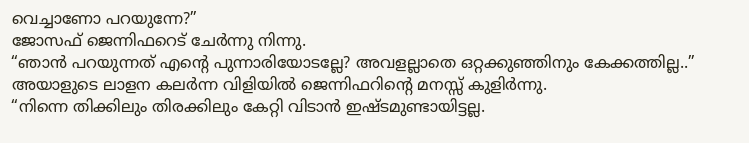വെച്ചാണോ പറയുന്നേ?”
ജോസഫ് ജെന്നിഫറെട് ചേർന്നു നിന്നു.
“ഞാൻ പറയുന്നത് എന്റെ പുന്നാരിയോടല്ലേ? അവളല്ലാതെ ഒറ്റക്കുഞ്ഞിനും കേക്കത്തില്ല..”
അയാളുടെ ലാളന കലർന്ന വിളിയിൽ ജെന്നിഫറിന്റെ മനസ്സ് കുളിർന്നു.
“നിന്നെ തിക്കിലും തിരക്കിലും കേറ്റി വിടാൻ ഇഷ്ടമുണ്ടായിട്ടല്ല.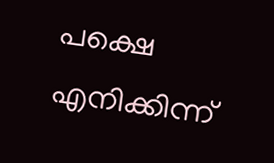പക്ഷെ എനിക്കിന്ന്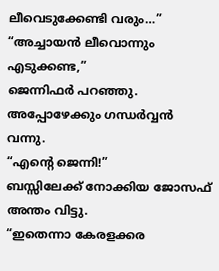ലീവെടുക്കേണ്ടി വരും…”
“അച്ചായൻ ലീവൊന്നും എടുക്കണ്ട,”
ജെന്നിഫർ പറഞ്ഞു.
അപ്പോഴേക്കും ഗന്ധർവ്വൻ വന്നു.
“എന്റെ ജെന്നി!”
ബസ്സിലേക്ക് നോക്കിയ ജോസഫ് അന്തം വിട്ടു.
“ഇതെന്നാ കേരളക്കര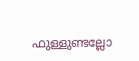ഫുള്ളുണ്ടല്ലോ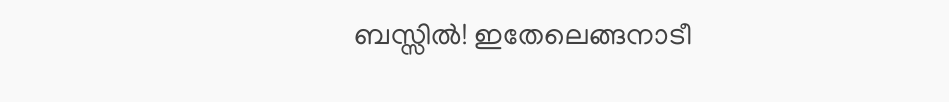ബസ്സിൽ! ഇതേലെങ്ങനാടീ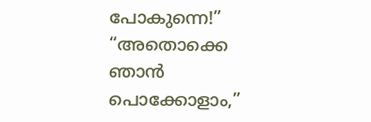പോകുന്നെ!”
“അതൊക്കെ ഞാൻ പൊക്കോളാം,”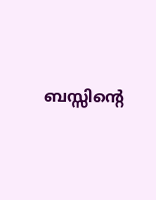ബസ്സിന്റെ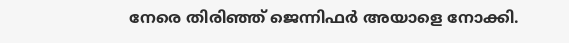നേരെ തിരിഞ്ഞ് ജെന്നിഫർ അയാളെ നോക്കി.